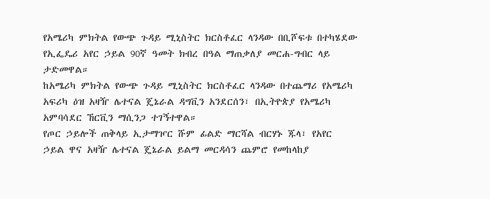የአሜሪካ ምክትል የውጭ ጉዳይ ሚኒስትር ክርስቶፈር ላንዳው በቢሾፍቱ በተካሄደው የኢፌዴሪ አየር ኃይል 90ኛ ዓመት ክብረ በዓል ማጠቃለያ መርሐ-ግብር ላይ ታድመዋል።
ከአሜሪካ ምክትል የውጭ ጉዳይ ሚኒስትር ክርስቶፈር ላንዳው በተጨማሪ የአሜሪካ አፍሪካ ዕዝ አዛዥ ሌተናል ጄኔራል ዳግቪን አንደርሰን፣ በኢትዮጵያ የአሜሪካ አምባሳደር ኸርቪን ማሲንጋ ተገኝተዋል።
የጦር ኃይሎች ጠቅላይ ኢታማዦር ሹም ፊልድ ማርሻል ብርሃኑ ጁላ፣ የአየር ኃይል ዋና አዛዥ ሌተናል ጄኔራል ይልማ መርዳሳን ጨምሮ የመከላከያ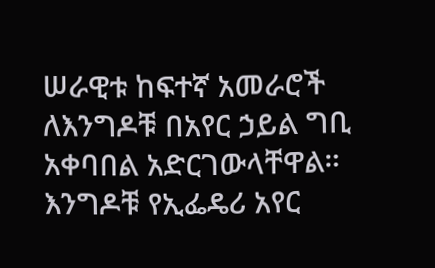ሠራዊቱ ከፍተኛ አመራሮች ለእንግዶቹ በአየር ኃይል ግቢ አቀባበል አድርገውላቸዋል።
እንግዶቹ የኢፌዴሪ አየር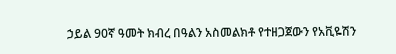ኃይል 90ኛ ዓመት ክብረ በዓልን አስመልክቶ የተዘጋጀውን የአቪዬሽን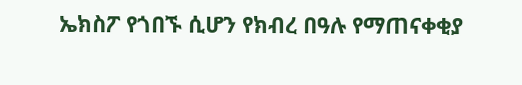ኤክስፖ የጎበኙ ሲሆን የክብረ በዓሉ የማጠናቀቂያ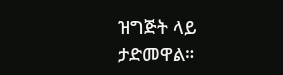ዝግጅት ላይ ታድመዋል።